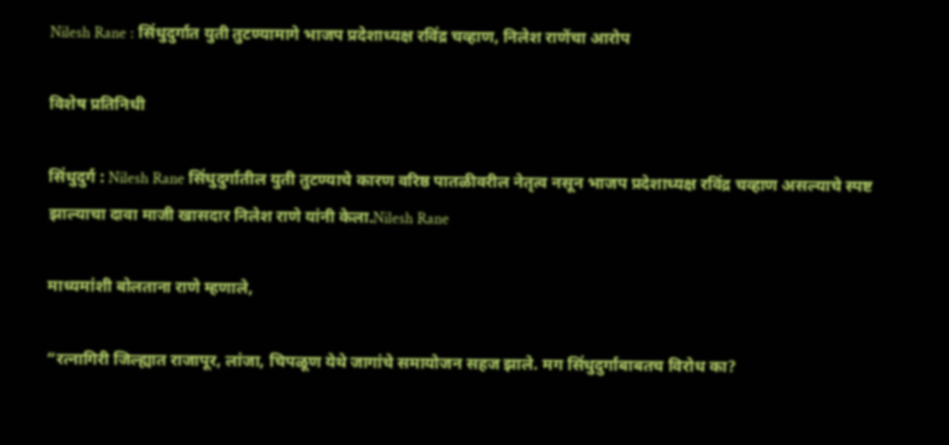Nilesh Rane : सिंधुदुर्गात युती तुटण्यामागे भाजप प्रदेशाध्यक्ष रविंद्र चव्हाण, निलेश राणेंचा आरोप

विशेष प्रतिनिधी

सिंधुदुर्ग : Nilesh Rane सिंधुदुर्गातील युती तुटण्याचे कारण वरिष्ठ पातळीवरील नेतृत्व नसून भाजप प्रदेशाध्यक्ष रविंद्र चव्हाण असल्याचे स्पष्ट झाल्याचा दावा माजी खासदार निलेश राणे यांनी केला.Nilesh Rane

माध्यमांशी बोलताना राणे म्हणाले,

“रत्नागिरी जिल्ह्यात राजापूर, लांजा, चिपळूण येथे जागांचे समायोजन सहज झाले. मग सिंधुदुर्गाबाबतच विरोध का?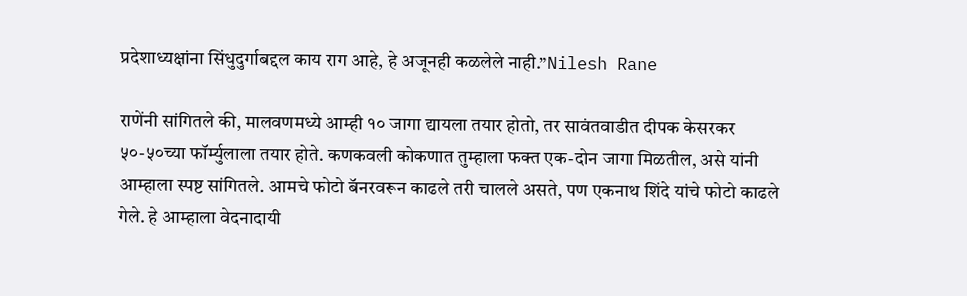प्रदेशाध्यक्षांना सिंधुदुर्गाबद्दल काय राग आहे, हे अजूनही कळलेले नाही.”Nilesh Rane

राणेंनी सांगितले की, मालवणमध्ये आम्ही १० जागा द्यायला तयार होतो, तर सावंतवाडीत दीपक केसरकर ५०-५०च्या फॉर्म्युलाला तयार होते. कणकवली कोकणात तुम्हाला फक्त एक-दोन जागा मिळतील, असे यांनी आम्हाला स्पष्ट सांगितले. आमचे फोटो बॅनरवरून काढले तरी चालले असते, पण एकनाथ शिंदे यांचे फोटो काढले गेले. हे आम्हाला वेदनादायी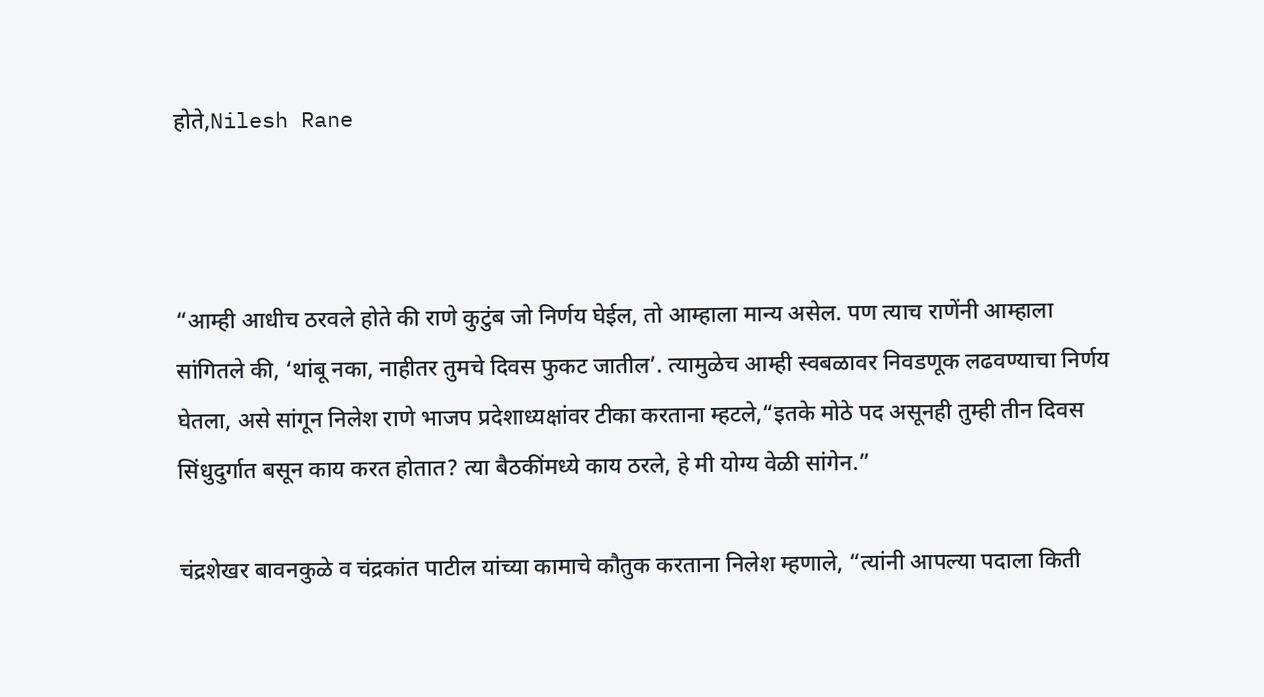होते,Nilesh Rane



“आम्ही आधीच ठरवले होते की राणे कुटुंब जो निर्णय घेईल, तो आम्हाला मान्य असेल. पण त्याच राणेंनी आम्हाला सांगितले की, ‘थांबू नका, नाहीतर तुमचे दिवस फुकट जातील’. त्यामुळेच आम्ही स्वबळावर निवडणूक लढवण्याचा निर्णय घेतला, असे सांगून निलेश राणे भाजप प्रदेशाध्यक्षांवर टीका करताना म्हटले,“इतके मोठे पद असूनही तुम्ही तीन दिवस सिंधुदुर्गात बसून काय करत होतात? त्या बैठकींमध्ये काय ठरले, हे मी योग्य वेळी सांगेन.”

चंद्रशेखर बावनकुळे व चंद्रकांत पाटील यांच्या कामाचे कौतुक करताना निलेश म्हणाले, “त्यांनी आपल्या पदाला किती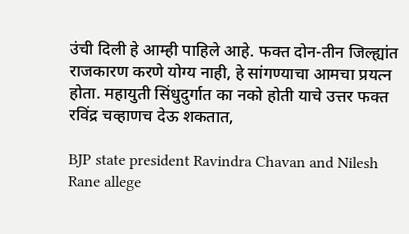उंची दिली हे आम्ही पाहिले आहे. फक्त दोन-तीन जिल्ह्यांत राजकारण करणे योग्य नाही, हे सांगण्याचा आमचा प्रयत्न होता. महायुती सिंधुदुर्गात का नको होती याचे उत्तर फक्त रविंद्र चव्हाणच देऊ शकतात,

BJP state president Ravindra Chavan and Nilesh Rane allege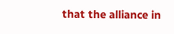that the alliance in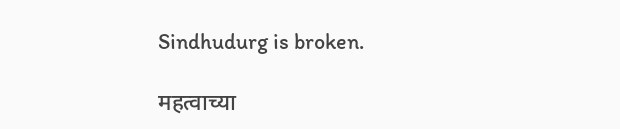Sindhudurg is broken.

महत्वाच्या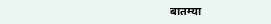बातम्या